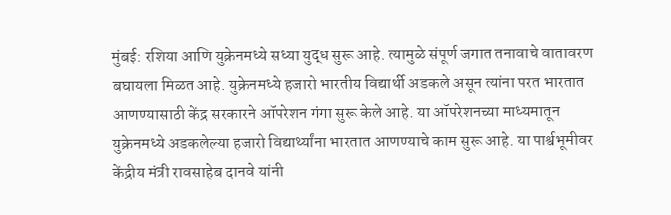मुंबई: रशिया आणि युक्रेनमध्ये सध्या युद्ध सुरू आहे. त्यामुळे संपूर्ण जगात तनावाचे वातावरण बघायला मिळत आहे. युक्रेनमध्ये हजारो भारतीय विद्यार्थी अडकले असून त्यांना परत भारतात आणण्यासाठी केंद्र सरकारने ऑपरेशन गंगा सुरू केले आहे. या ऑपरेशनच्या माध्यमातून युक्रेनमध्ये अडकलेल्या हजारो विद्यार्थ्यांना भारतात आणण्याचे काम सुरू आहे. या पार्श्वभूमीवर केंद्रीय मंत्री रावसाहेब दानवे यांनी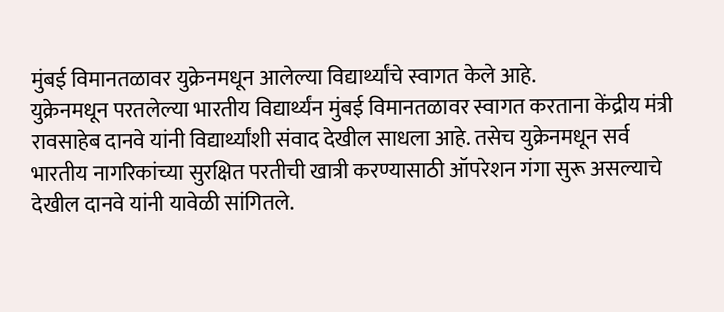मुंबई विमानतळावर युक्रेनमधून आलेल्या विद्यार्थ्यांचे स्वागत केले आहे.
युक्रेनमधून परतलेल्या भारतीय विद्यार्थ्यंन मुंबई विमानतळावर स्वागत करताना केंद्रीय मंत्री रावसाहेब दानवे यांनी विद्यार्थ्यांशी संवाद देखील साधला आहे. तसेच युक्रेनमधून सर्व भारतीय नागरिकांच्या सुरक्षित परतीची खात्री करण्यासाठी ऑपरेशन गंगा सुरू असल्याचे देखील दानवे यांनी यावेळी सांगितले.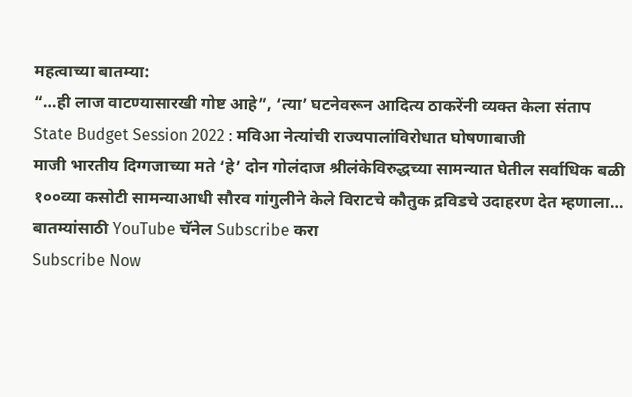महत्वाच्या बातम्या:
“…ही लाज वाटण्यासारखी गोष्ट आहे”, ‘त्या’ घटनेवरून आदित्य ठाकरेंनी व्यक्त केला संताप
State Budget Session 2022 : मविआ नेत्यांची राज्यपालांविरोधात घोषणाबाजी
माजी भारतीय दिग्गजाच्या मते ‘हे’ दोन गोलंदाज श्रीलंकेविरुद्धच्या सामन्यात घेतील सर्वाधिक बळी
१००व्या कसोटी सामन्याआधी सौरव गांगुलीने केले विराटचे कौतुक द्रविडचे उदाहरण देत म्हणाला…
बातम्यांसाठी YouTube चॅनेल Subscribe करा
Subscribe Now